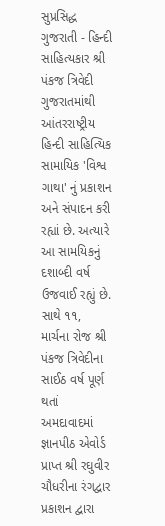સુપ્રસિદ્ધ ગુજરાતી - હિન્દી સાહિત્યકાર શ્રી પંકજ ત્રિવેદી ગુજરાતમાંથી આંતરરાષ્ટ્રીય હિન્દી સાહિત્યિક સામાયિક 'વિશ્વ ગાથા' નું પ્રકાશન અને સંપાદન કરી રહ્યાં છે. અત્યારે આ સામયિકનું દશાબ્દી વર્ષ ઉજવાઈ રહ્યું છે. સાથે ૧૧, માર્ચના રોજ શ્રી પંકજ ત્રિવેદીના સાઈઠ વર્ષ પૂર્ણ થતાં અમદાવાદમાં જ્ઞાનપીઠ એવોર્ડ પ્રાપ્ત શ્રી રઘુવીર ચૌધરીના રંગદ્વાર પ્રકાશન દ્વારા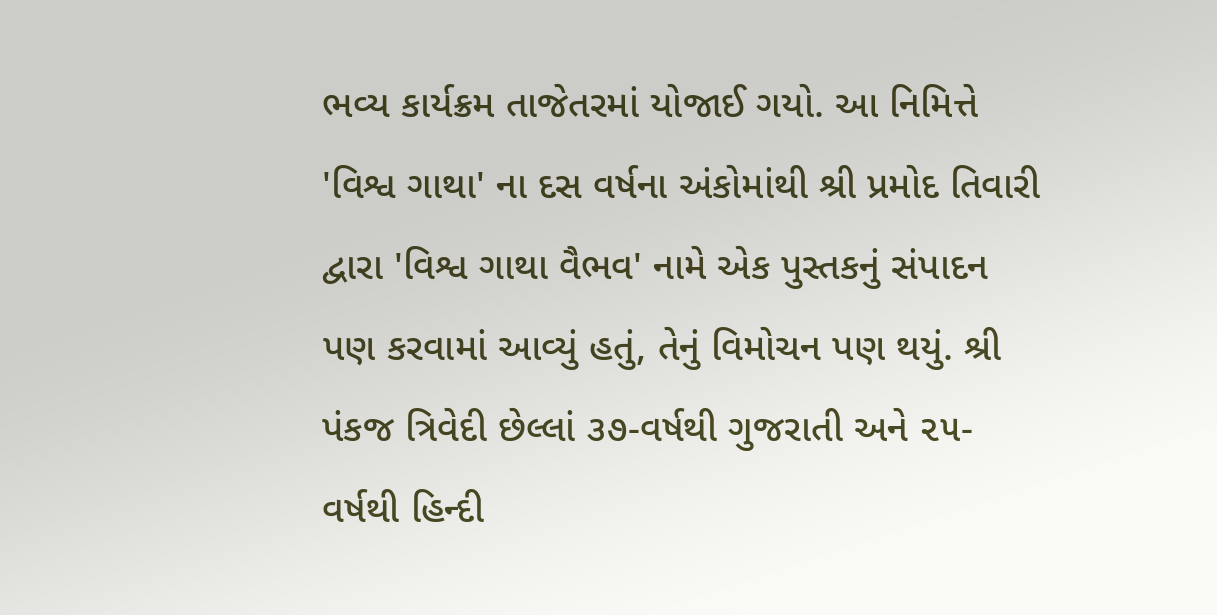ભવ્ય કાર્યક્રમ તાજેતરમાં યોજાઈ ગયો. આ નિમિત્તે 'વિશ્વ ગાથા' ના દસ વર્ષના અંકોમાંથી શ્રી પ્રમોદ તિવારી દ્વારા 'વિશ્વ ગાથા વૈભવ' નામે એક પુસ્તકનું સંપાદન પણ કરવામાં આવ્યું હતું, તેનું વિમોચન પણ થયું. શ્રી પંકજ ત્રિવેદી છેલ્લાં ૩૭-વર્ષથી ગુજરાતી અને ૨૫-વર્ષથી હિન્દી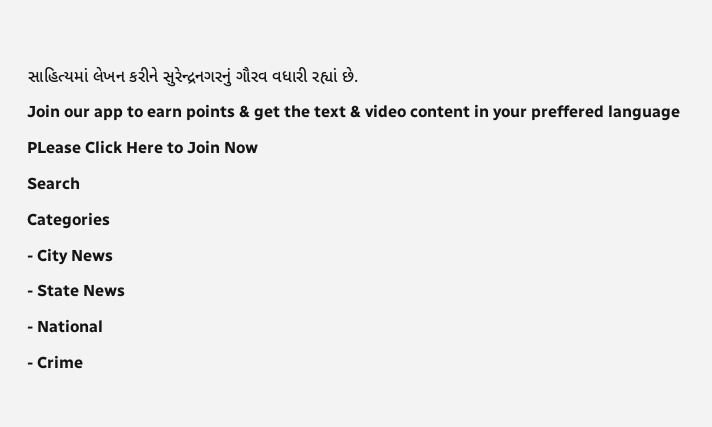સાહિત્યમાં લેખન કરીને સુરેન્દ્રનગરનું ગૌરવ વધારી રહ્યાં છે.
Join our app to earn points & get the text & video content in your preffered language
PLease Click Here to Join Now
Search
Categories
- City News
- State News
- National
- Crime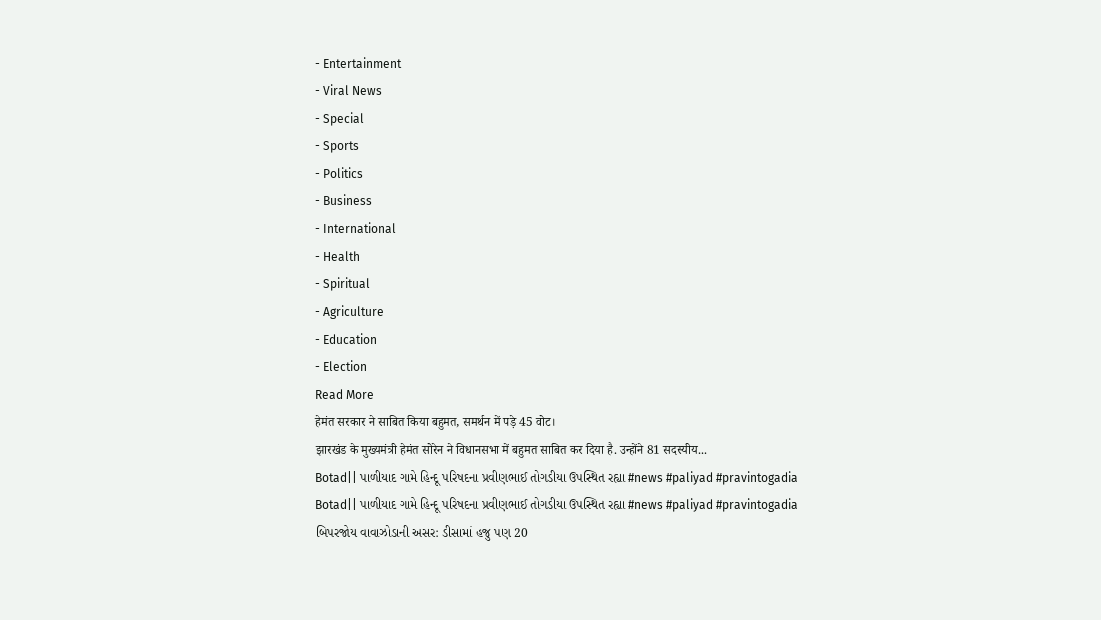- Entertainment
- Viral News
- Special
- Sports
- Politics
- Business
- International
- Health
- Spiritual
- Agriculture
- Education
- Election
Read More
हेमंत सरकार ने साबित किया बहुमत, समर्थन में पड़े 45 वोट।
झारखंड के मुख्यमंत्री हेमंत सोरेन ने विधानसभा में बहुमत साबित कर दिया है. उन्होंने 81 सदस्यीय...
Botad|| પાળીયાદ ગામે હિન્દૂ પરિષદના પ્રવીણભાઈ તોગડીયા ઉપસ્થિત રહ્યા #news #paliyad #pravintogadia
Botad|| પાળીયાદ ગામે હિન્દૂ પરિષદના પ્રવીણભાઈ તોગડીયા ઉપસ્થિત રહ્યા #news #paliyad #pravintogadia
બિપરજોય વાવાઝોડાની અસર: ડીસામાં હજુ પણ 20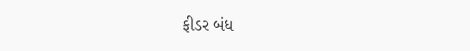ફીડર બંધ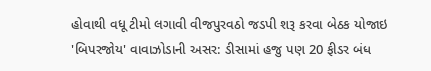હોવાથી વધૂ ટીમો લગાવી વીજપુરવઠો જડપી શરૂ કરવા બેઠક યોજાઇ
'બિપરજોય' વાવાઝોડાની અસર: ડીસામાં હજુ પણ 20 ફીડર બંધ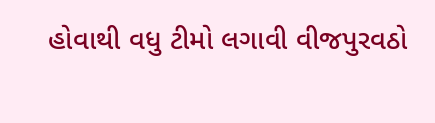હોવાથી વધુ ટીમો લગાવી વીજપુરવઠો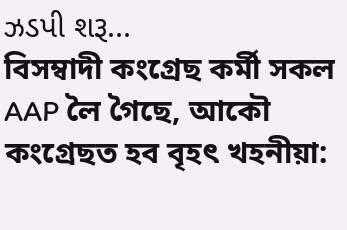ઝડપી શરૂ...
বিসম্বাদী কংগ্ৰেছ কৰ্মী সকল AAP লৈ গৈছে, আকৌ কংগ্ৰেছত হব বৃহৎ খহনীয়া: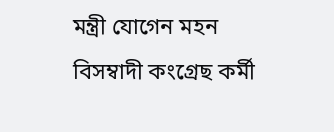মন্ত্ৰী যোগেন মহন
বিসম্বাদী কংগ্ৰেছ কৰ্মী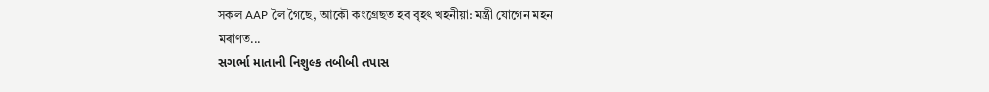সকল AAP লৈ গৈছে, আকৌ কংগ্ৰেছত হব বৃহৎ খহনীয়া: মন্ত্ৰী যোগেন মহন
মৰাণত...
સગર્ભા માતાની નિશુલ્ક તબીબી તપાસ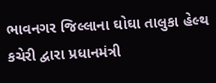ભાવનગર જિલ્લાના ઘોઘા તાલુકા હેલ્થ કચેરી દ્વારા પ્રધાનમંત્રી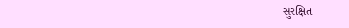સુરક્ષિત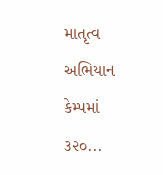માતૃત્વ અભિયાન કેમ્પમાં ૩૨૦...